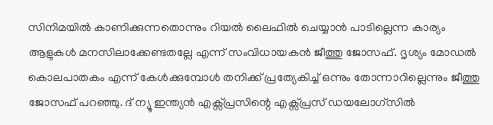സിനിമയിൽ കാണിക്കുന്നതൊന്നും റിയൽ ലൈഫിൽ ചെയ്യാൻ പാടില്ലെന്ന കാര്യം ആളുകൾ മനസിലാക്കേണ്ടതല്ലേ എന്ന് സംവിധായകൻ ജീത്തു ജോസഫ്. ദൃശ്യം മോഡൽ കൊലപാതകം എന്ന് കേൾക്കുമ്പോൾ തനിക്ക് പ്രത്യേകിച്ച് ഒന്നും തോന്നാറില്ലെന്നും ജീത്തു ജോസഫ് പറഞ്ഞു. ദ് ന്യൂ ഇന്ത്യൻ എക്സ്പ്രസിന്റെ എക്സ്പ്രസ് ഡയലോഗ്സിൽ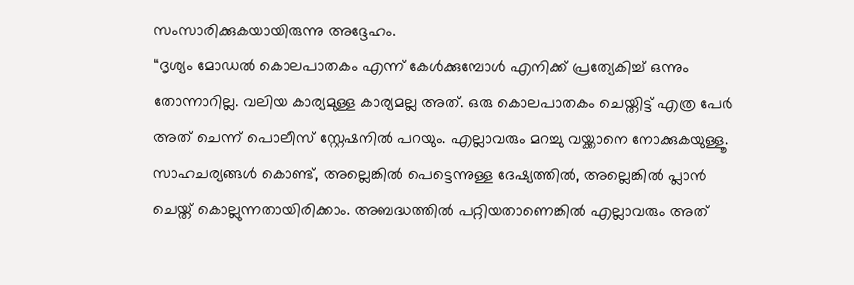സംസാരിക്കുകയായിരുന്നു അദ്ദേഹം.
“ദൃശ്യം മോഡൽ കൊലപാതകം എന്ന് കേൾക്കുമ്പോൾ എനിക്ക് പ്രത്യേകിച്ച് ഒന്നും തോന്നാറില്ല. വലിയ കാര്യമുള്ള കാര്യമല്ല അത്. ഒരു കൊലപാതകം ചെയ്തിട്ട് എത്ര പേർ അത് ചെന്ന് പൊലീസ് സ്റ്റേഷനിൽ പറയും. എല്ലാവരും മറച്ചു വയ്ക്കാനെ നോക്കുകയുള്ളൂ. സാഹചര്യങ്ങൾ കൊണ്ട്, അല്ലെങ്കിൽ പെട്ടെന്നുള്ള ദേഷ്യത്തിൽ, അല്ലെങ്കിൽ പ്ലാൻ ചെയ്ത് കൊല്ലുന്നതായിരിക്കാം. അബദ്ധത്തിൽ പറ്റിയതാണെങ്കിൽ എല്ലാവരും അത്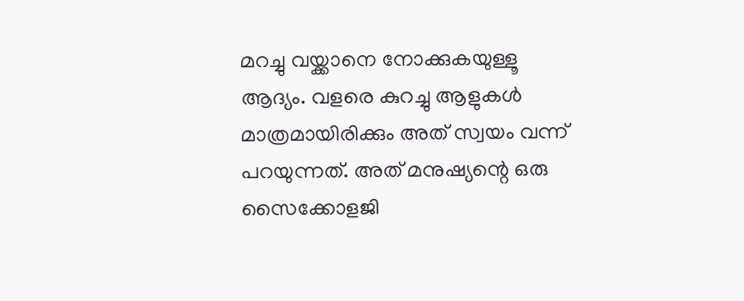മറച്ചു വയ്ക്കാനെ നോക്കുകയുള്ളൂ ആദ്യം. വളരെ കുറച്ചു ആളുകൾ മാത്രമായിരിക്കും അത് സ്വയം വന്ന് പറയുന്നത്. അത് മനുഷ്യന്റെ ഒരു സൈക്കോളജി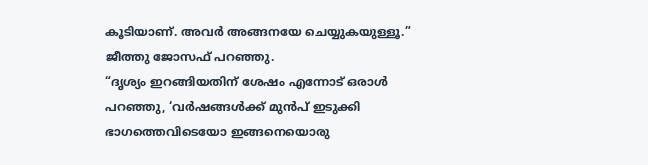കൂടിയാണ്. അവർ അങ്ങനയേ ചെയ്യുകയുള്ളൂ.” ജീത്തു ജോസഫ് പറഞ്ഞു.
“ദൃശ്യം ഇറങ്ങിയതിന് ശേഷം എന്നോട് ഒരാൾ പറഞ്ഞു, ‘വർഷങ്ങൾക്ക് മുൻപ് ഇടുക്കി ഭാഗത്തെവിടെയോ ഇങ്ങനെയൊരു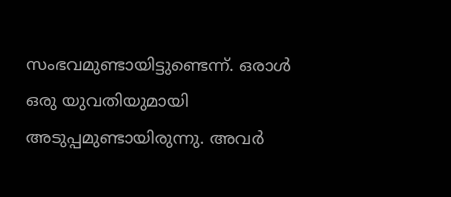സംഭവമുണ്ടായിട്ടുണ്ടെന്ന്. ഒരാൾ ഒരു യുവതിയുമായി അടുപ്പമുണ്ടായിരുന്നു. അവർ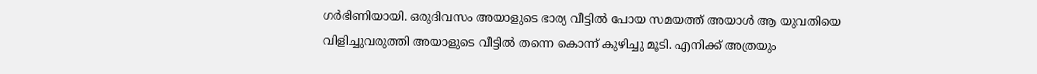ഗർഭിണിയായി. ഒരുദിവസം അയാളുടെ ഭാര്യ വീട്ടിൽ പോയ സമയത്ത് അയാൾ ആ യുവതിയെ വിളിച്ചുവരുത്തി അയാളുടെ വീട്ടിൽ തന്നെ കൊന്ന് കുഴിച്ചു മൂടി. എനിക്ക് അത്രയും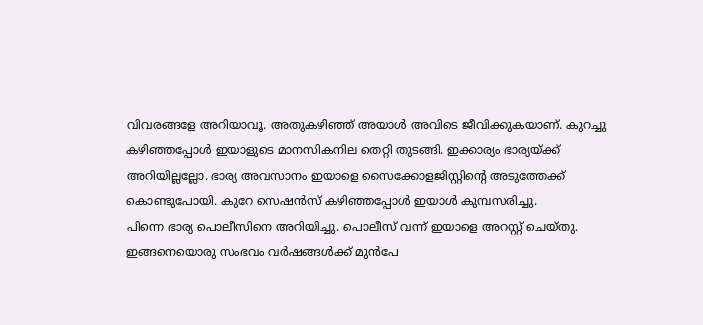വിവരങ്ങളേ അറിയാവൂ. അതുകഴിഞ്ഞ് അയാൾ അവിടെ ജീവിക്കുകയാണ്. കുറച്ചു കഴിഞ്ഞപ്പോൾ ഇയാളുടെ മാനസികനില തെറ്റി തുടങ്ങി. ഇക്കാര്യം ഭാര്യയ്ക്ക് അറിയില്ലല്ലോ. ഭാര്യ അവസാനം ഇയാളെ സൈക്കോളജിസ്റ്റിന്റെ അടുത്തേക്ക് കൊണ്ടുപോയി. കുറേ സെഷൻസ് കഴിഞ്ഞപ്പോൾ ഇയാൾ കുമ്പസരിച്ചു.
പിന്നെ ഭാര്യ പൊലീസിനെ അറിയിച്ചു. പൊലീസ് വന്ന് ഇയാളെ അറസ്റ്റ് ചെയ്തു. ഇങ്ങനെയൊരു സംഭവം വർഷങ്ങൾക്ക് മുൻപേ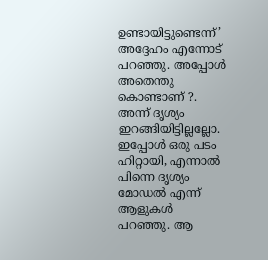ഉണ്ടായിട്ടുണ്ടെന്ന്’ അദ്ദേഹം എന്നോട് പറഞ്ഞു. അപ്പോൾ അതെന്തു കൊണ്ടാണ് ?. അന്ന് ദൃശ്യം ഇറങ്ങിയിട്ടില്ലല്ലോ. ഇപ്പോൾ ഒരു പടം ഹിറ്റായി, എന്നാൽ പിന്നെ ദൃശ്യം മോഡൽ എന്ന് ആളുകൾ പറഞ്ഞു. ആ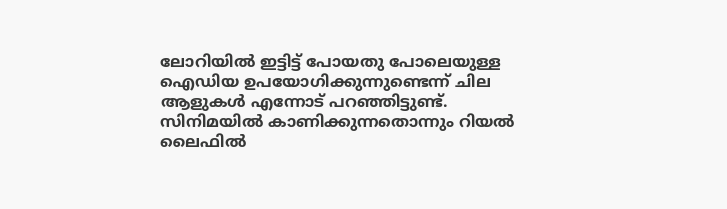ലോറിയിൽ ഇട്ടിട്ട് പോയതു പോലെയുള്ള ഐഡിയ ഉപയോഗിക്കുന്നുണ്ടെന്ന് ചില ആളുകൾ എന്നോട് പറഞ്ഞിട്ടുണ്ട്. സിനിമയിൽ കാണിക്കുന്നതൊന്നും റിയൽ ലൈഫിൽ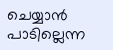ചെയ്യാൻ പാടില്ലെന്ന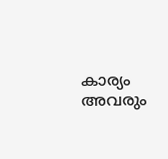കാര്യം അവരും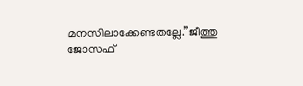മനസിലാക്കേണ്ടതല്ലേ.”ജീത്തു ജോസഫ്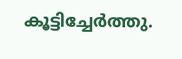കൂട്ടിച്ചേർത്തു.